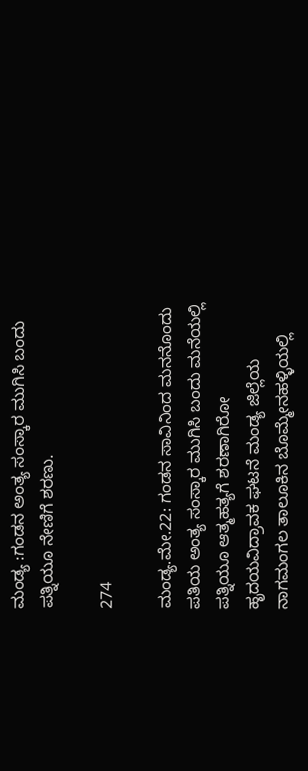ಮಂಡ್ಯ :ಗಂಡನ ಅಂತ್ಯ ಸಂಸ್ಕಾರ ಮುಗಿಸಿ ಬಂದು ಪತ್ನಿಯೂ ನೇಣಿಗೆ ಶರಣು.

274

ಮಂಡ್ಯ.ಮೇ.22: ಗಂಡನ ಸಾವಿನಿಂದ ಮನನೊಂದು ಪತಿಯ ಅಂತ್ಯ ಸಂಸ್ಕಾರ ಮುಗಿಸಿ ಬಂದು ಮನೆಯಲ್ಲಿ ಪತ್ನಿಯೂ ಆತ್ಮಹತ್ಯಗೆ ಶರಣಾಗಿರೋ ಹೃದಯವಿದ್ರಾವಕ ಘಟನೆ ಮಂಡ್ಯ ಜಿಲ್ಲೆಯ ನಾಗಮಂಗಲ ತಾಲೂಕಿನ ಬೊಮ್ಮೇನಹಳ್ಳಿಯಲ್ಲಿ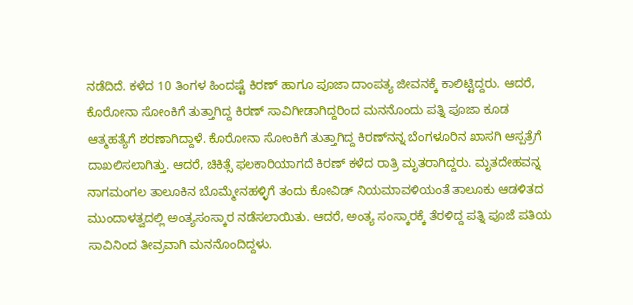ನಡೆದಿದೆ. ಕಳೆದ 10 ತಿಂಗಳ ಹಿಂದಷ್ಟೆ ಕಿರಣ್ ಹಾಗೂ ಪೂಜಾ ದಾಂಪತ್ಯ ಜೀವನಕ್ಕೆ ಕಾಲಿಟ್ಟಿದ್ದರು. ಆದರೆ, ಕೊರೋನಾ ಸೋಂಕಿಗೆ ತುತ್ತಾಗಿದ್ದ ಕಿರಣ್ ಸಾವಿಗೀಡಾಗಿದ್ದರಿಂದ ಮನನೊಂದು ಪತ್ನಿ ಪೂಜಾ ಕೂಡ ಆತ್ಮಹತ್ಯೆಗೆ ಶರಣಾಗಿದ್ದಾಳೆ. ಕೊರೋನಾ ಸೋಂಕಿಗೆ ತುತ್ತಾಗಿದ್ದ ಕಿರಣ್‍ನನ್ನ ಬೆಂಗಳೂರಿನ ಖಾಸಗಿ ಆಸ್ಪತ್ರೆಗೆ ದಾಖಲಿಸಲಾಗಿತ್ತು. ಆದರೆ, ಚಿಕಿತ್ಸೆ ಫಲಕಾರಿಯಾಗದೆ ಕಿರಣ್ ಕಳೆದ ರಾತ್ರಿ ಮೃತರಾಗಿದ್ದರು. ಮೃತದೇಹವನ್ನ ನಾಗಮಂಗಲ ತಾಲೂಕಿನ ಬೊಮ್ಮೇನಹಳ್ಳಿಗೆ ತಂದು ಕೋವಿಡ್ ನಿಯಮಾವಳಿಯಂತೆ ತಾಲೂಕು ಆಡಳಿತದ ಮುಂದಾಳತ್ವದಲ್ಲಿ ಅಂತ್ಯಸಂಸ್ಕಾರ ನಡೆಸಲಾಯಿತು. ಆದರೆ, ಅಂತ್ಯ ಸಂಸ್ಕಾರಕ್ಕೆ ತೆರಳಿದ್ದ ಪತ್ನಿ ಪೂಜೆ ಪತಿಯ ಸಾವಿನಿಂದ ತೀವ್ರವಾಗಿ ಮನನೊಂದಿದ್ದಳು.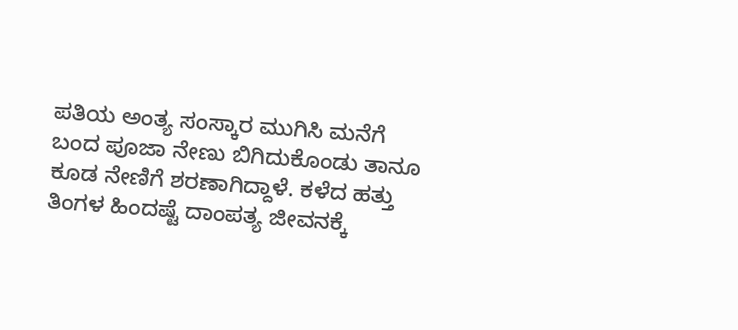ಪತಿಯ ಅಂತ್ಯ ಸಂಸ್ಕಾರ ಮುಗಿಸಿ ಮನೆಗೆ ಬಂದ ಪೂಜಾ ನೇಣು ಬಿಗಿದುಕೊಂಡು ತಾನೂ ಕೂಡ ನೇಣಿಗೆ ಶರಣಾಗಿದ್ದಾಳೆ. ಕಳೆದ ಹತ್ತು ತಿಂಗಳ ಹಿಂದಷ್ಟೆ ದಾಂಪತ್ಯ ಜೀವನಕ್ಕೆ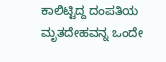ಕಾಲಿಟ್ಟಿದ್ದ ದಂಪತಿಯ ಮೃತದೇಹವನ್ನ ಒಂದೇ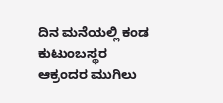ದಿನ ಮನೆಯಲ್ಲಿ ಕಂಡ ಕುಟುಂಬಸ್ಥರ ಆಕ್ರಂದರ ಮುಗಿಲು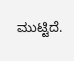ಮುಟ್ಟಿದೆ.